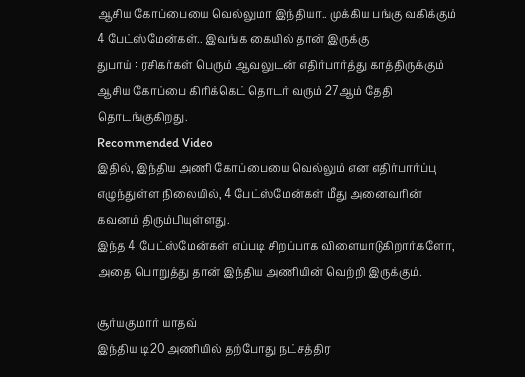ஆசிய கோப்பையை வெல்லுமா இந்தியா.. முக்கிய பங்கு வகிக்கும் 4 பேட்ஸ்மேன்கள்.. இவங்க கையில் தான் இருக்கு
துபாய் : ரசிகர்கள் பெரும் ஆவலுடன் எதிர்பார்த்து காத்திருக்கும் ஆசிய கோப்பை கிரிக்கெட் தொடர் வரும் 27ஆம் தேதி தொடங்குகிறது.
Recommended Video
இதில், இந்திய அணி கோப்பையை வெல்லும் என எதிர்பார்ப்பு எழுந்துள்ள நிலையில், 4 பேட்ஸ்மேன்கள் மீது அனைவரின் கவனம் திரும்பியுள்ளது.
இந்த 4 பேட்ஸ்மேன்கள் எப்படி சிறப்பாக விளையாடுகிறார்களோ, அதை பொறுத்து தான் இந்திய அணியின் வெற்றி இருக்கும்.

சூர்யகுமார் யாதவ்
இந்திய டி20 அணியில் தற்போது நட்சத்திர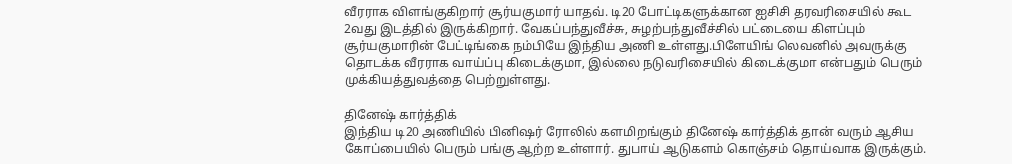வீரராக விளங்குகிறார் சூர்யகுமார் யாதவ். டி20 போட்டிகளுக்கான ஐசிசி தரவரிசையில் கூட 2வது இடத்தில் இருக்கிறார். வேகப்பந்துவீச்சு, சுழற்பந்துவீச்சில் பட்டையை கிளப்பும் சூர்யகுமாரின் பேட்டிங்கை நம்பியே இந்திய அணி உள்ளது.பிளேயிங் லெவனில் அவருக்கு தொடக்க வீரராக வாய்ப்பு கிடைக்குமா, இல்லை நடுவரிசையில் கிடைக்குமா என்பதும் பெரும் முக்கியத்துவத்தை பெற்றுள்ளது.

தினேஷ் கார்த்திக்
இந்திய டி20 அணியில் பினிஷர் ரோலில் களமிறங்கும் தினேஷ் கார்த்திக் தான் வரும் ஆசிய கோப்பையில் பெரும் பங்கு ஆற்ற உள்ளார். துபாய் ஆடுகளம் கொஞ்சம் தொய்வாக இருக்கும்.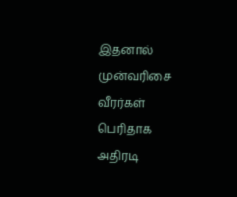இதனால் முன்வரிசை வீரர்கள் பெரிதாக அதிரடி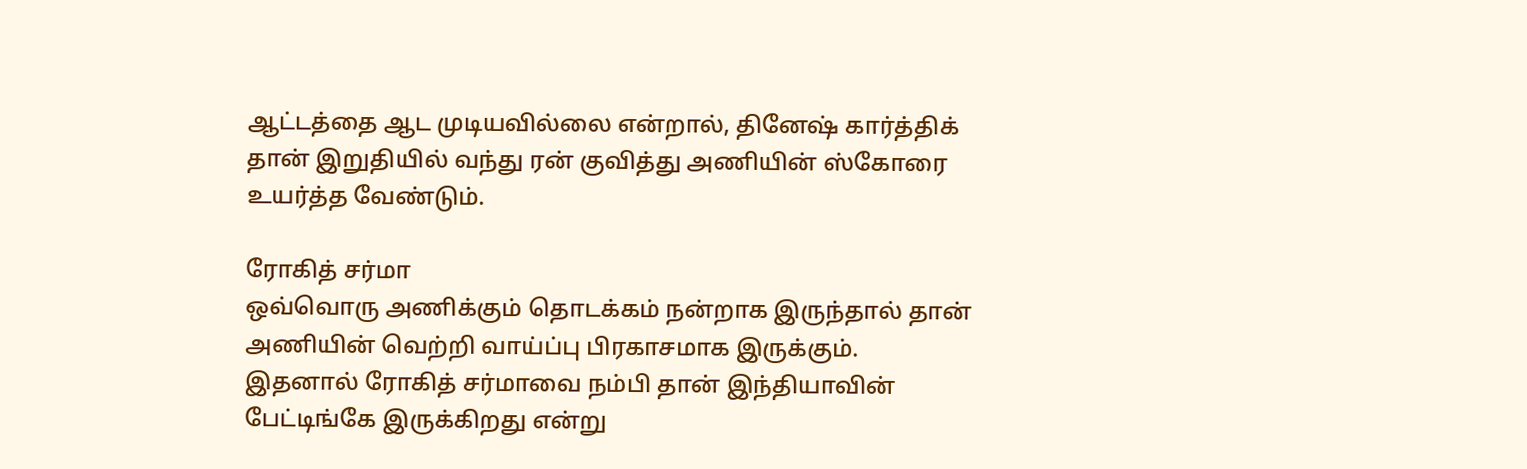ஆட்டத்தை ஆட முடியவில்லை என்றால், தினேஷ் கார்த்திக் தான் இறுதியில் வந்து ரன் குவித்து அணியின் ஸ்கோரை உயர்த்த வேண்டும்.

ரோகித் சர்மா
ஒவ்வொரு அணிக்கும் தொடக்கம் நன்றாக இருந்தால் தான் அணியின் வெற்றி வாய்ப்பு பிரகாசமாக இருக்கும். இதனால் ரோகித் சர்மாவை நம்பி தான் இந்தியாவின் பேட்டிங்கே இருக்கிறது என்று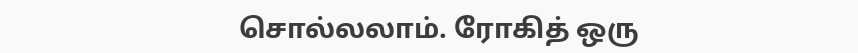சொல்லலாம். ரோகித் ஒரு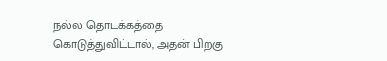நல்ல தொடக்கத்தை கொடுத்துவிட்டால், அதன் பிறகு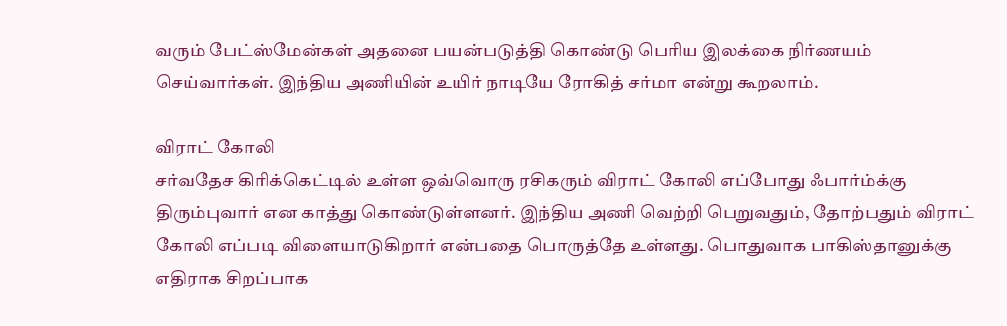வரும் பேட்ஸ்மேன்கள் அதனை பயன்படுத்தி கொண்டு பெரிய இலக்கை நிர்ணயம் செய்வார்கள். இந்திய அணியின் உயிர் நாடியே ரோகித் சர்மா என்று கூறலாம்.

விராட் கோலி
சர்வதேச கிரிக்கெட்டில் உள்ள ஒவ்வொரு ரசிகரும் விராட் கோலி எப்போது ஃபார்ம்க்கு திரும்புவார் என காத்து கொண்டுள்ளனர். இந்திய அணி வெற்றி பெறுவதும், தோற்பதும் விராட் கோலி எப்படி விளையாடுகிறார் என்பதை பொருத்தே உள்ளது. பொதுவாக பாகிஸ்தானுக்கு எதிராக சிறப்பாக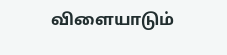விளையாடும்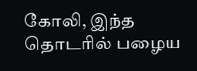கோலி, இந்த தொடரில் பழைய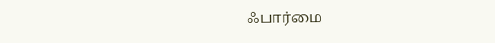ஃபார்மை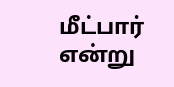மீட்பார் என்று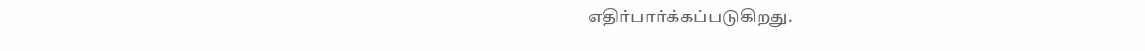எதிர்பார்க்கப்படுகிறது.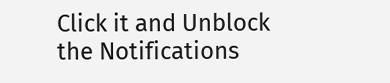Click it and Unblock the Notifications